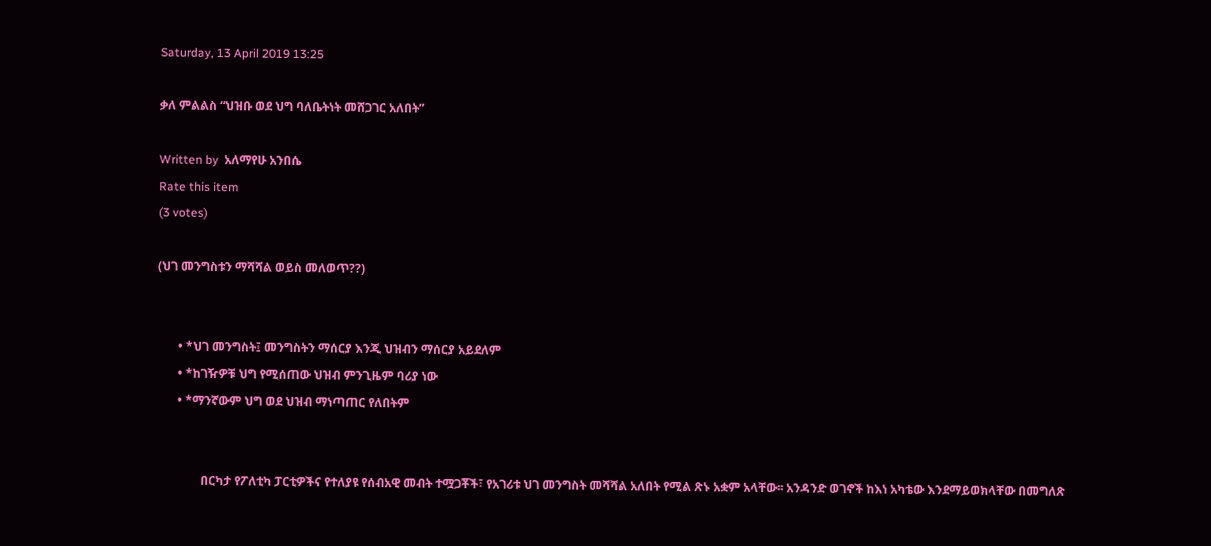Saturday, 13 April 2019 13:25

ቃለ ምልልስ “ህዝቡ ወደ ህግ ባለቤትነት መሸጋገር አለበት”

Written by  አለማየሁ አንበሴ
Rate this item
(3 votes)

(ህገ መንግስቱን ማሻሻል ወይስ መለወጥ??)


       • *ህገ መንግስት፤ መንግስትን ማሰርያ እንጂ ህዝብን ማሰርያ አይደለም
       • *ከገዥዎቹ ህግ የሚሰጠው ህዝብ ምንጊዜም ባሪያ ነው
       • *ማንኛውም ህግ ወደ ህዝብ ማነጣጠር የለበትም


               በርካታ የፖለቲካ ፓርቲዎችና የተለያዩ የሰብአዊ መብት ተሟጋቾች፣ የአገሪቱ ህገ መንግስት መሻሻል አለበት የሚል ጽኑ አቋም አላቸው፡፡ አንዳንድ ወገኖች ከእነ አካቴው እንደማይወክላቸው በመግለጽ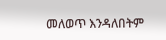መለወጥ እንዳለበትም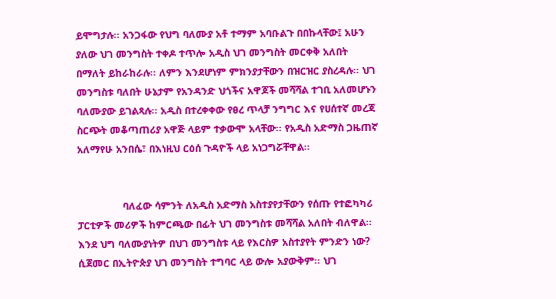ይሞግታሉ፡፡ አንጋፋው የህግ ባለሙያ አቶ ተማም አባቡልጉ በበኩላቸው፤ አሁን ያለው ህገ መንግስት ተቀዶ ተጥሎ አዲስ ህገ መንግስት መርቀቅ አለበት በማለት ይከራከራሉ፡፡ ለምን እንደሆነም ምክንያታቸውን በዝርዝር ያስረዳሉ፡፡ ህገ
መንግስቱ ባለበት ሁኔታም የአንዳንድ ህጎችና አዋጆች መሻሻል ተገቢ አለመሆኑን ባለሙያው ይገልጻሉ፡፡ አዲስ በተረቀቀው የፀረ ጥላቻ ንግግር እና የሀሰተኛ መረጃ ስርጭት መቆጣጠሪያ አዋጅ ላይም ተቃውሞ አላቸው፡፡ የአዲስ አድማስ ጋዜጠኛ አለማየሁ አንበሴ፣ በእነዚህ ርዕሰ ጉዳዮች ላይ አነጋግሯቸዋል፡፡


               ባለፈው ሳምንት ለአዲስ አድማስ አስተያየታቸውን የሰጡ የተፎካካሪ ፓርቲዎች መሪዎች ከምርጫው በፊት ህገ መንግስቱ መሻሻል አለበት ብለዋል፡፡ እንደ ህግ ባለሙያነትዎ በህገ መንግስቱ ላይ የእርስዎ አስተያየት ምንድን ነው?
ሲጀመር በኢትዮጵያ ህገ መንግስት ተግባር ላይ ውሎ አያውቅም፡፡ ህገ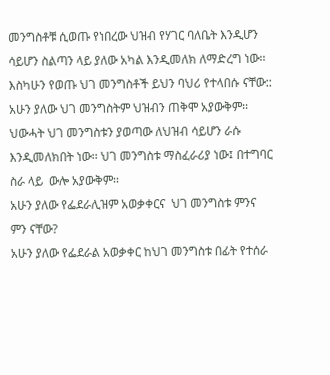መንግስቶቹ ሲወጡ የነበረው ህዝብ የሃገር ባለቤት እንዲሆን ሳይሆን ስልጣን ላይ ያለው አካል እንዲመለክ ለማድረግ ነው፡፡ እስካሁን የወጡ ህገ መንግስቶች ይህን ባህሪ የተላበሱ ናቸው:: አሁን ያለው ህገ መንግስትም ህዝብን ጠቅሞ አያውቅም፡፡ ህውሓት ህገ መንግስቱን ያወጣው ለህዝብ ሳይሆን ራሱ እንዲመለክበት ነው፡፡ ህገ መንግስቱ ማስፈራሪያ ነው፤ በተግባር  ስራ ላይ  ውሎ አያውቅም፡፡
አሁን ያለው የፌደራሊዝም አወቃቀርና  ህገ መንግስቱ ምንና ምን ናቸው?
አሁን ያለው የፌደራል አወቃቀር ከህገ መንግስቱ በፊት የተሰራ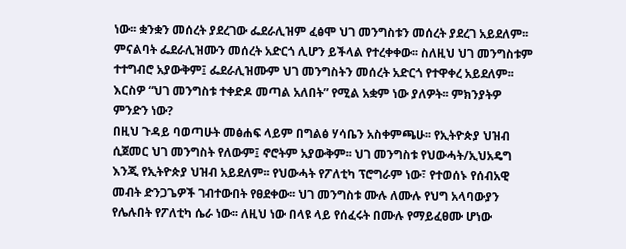ነው፡፡ ቋንቋን መሰረት ያደረገው ፌደራሊዝም ፈፅሞ ህገ መንግስቱን መሰረት ያደረገ አይደለም፡፡ ምናልባት ፌደራሊዝሙን መሰረት አድርጎ ሊሆን ይችላል የተረቀቀው፡፡ ስለዚህ ህገ መንግስቱም ተተግብሮ አያውቅም፤ ፌደራሊዝሙም ህገ መንግስትን መሰረት አድርጎ የተዋቀረ አይደለም፡፡
እርስዎ “ህገ መንግስቱ ተቀድዶ መጣል አለበት” የሚል አቋም ነው ያለዎት፡፡ ምክንያትዎ ምንድን ነው?
በዚህ ጉዳይ ባወጣሁት መፅሐፍ ላይም በግልፅ ሃሳቤን አስቀምጫሁ፡፡ የኢትዮጵያ ህዝብ ሲጀመር ህገ መንግስት የለውም፤ ኖሮትም አያውቅም፡፡ ህገ መንግስቱ የህውሓት/ኢህአዴግ እንጂ የኢትዮጵያ ህዝብ አይደለም፡፡ የህውሓት የፖለቲካ ፕሮግራም ነው፣ የተወሰኑ የሰብአዊ መብት ድንጋጌዎች ገብተውበት የፀደቀው፡፡ ህገ መንግስቱ ሙሉ ለሙሉ የህግ አላባውያን የሌሉበት የፖለቲካ ሴራ ነው፡፡ ለዚህ ነው በላዩ ላይ የሰፈሩት በሙሉ የማይፈፀሙ ሆነው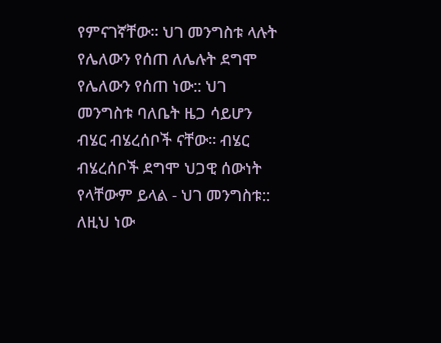የምናገኛቸው፡፡ ህገ መንግስቱ ላሉት የሌለውን የሰጠ ለሌሉት ደግሞ የሌለውን የሰጠ ነው:: ህገ መንግስቱ ባለቤት ዜጋ ሳይሆን ብሄር ብሄረሰቦች ናቸው፡፡ ብሄር ብሄረሰቦች ደግሞ ህጋዊ ሰውነት የላቸውም ይላል - ህገ መንግስቱ:: ለዚህ ነው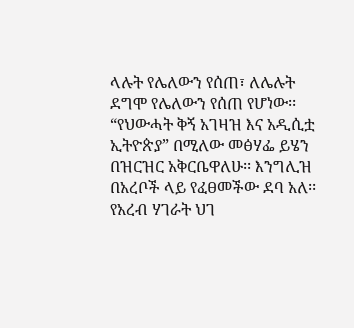ላሉት የሌለውን የሰጠ፣ ለሌሉት ደግሞ የሌለውን የሰጠ የሆነው፡፡ “የህውሓት ቅኝ አገዛዝ እና አዲሲቷ ኢትዮጵያ” በሚለው መፅሃፌ ይሄን በዝርዝር አቅርቤዋለሁ፡፡ እንግሊዝ በአረቦች ላይ የፈፀመችው ደባ አለ፡፡ የአረብ ሃገራት ህገ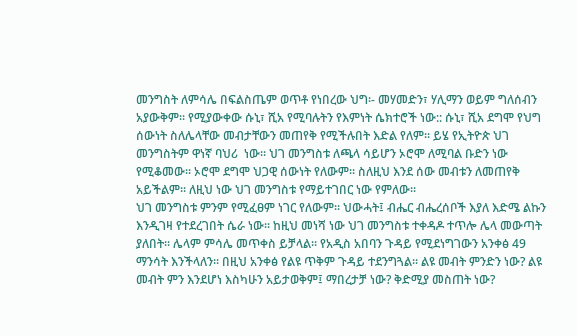መንግስት ለምሳሌ በፍልስጤም ወጥቶ የነበረው ህግ፡- መሃመድን፣ ሃሊማን ወይም ግለሰብን አያውቅም፡፡ የሚያውቀው ሱኒ፣ ሺአ የሚባሉትን የእምነት ሴክተሮች ነው:: ሱኒ፣ ሺአ ደግሞ የህግ ሰውነት ስለሌላቸው መብታቸውን መጠየቅ የሚችሉበት እድል የለም፡፡ ይሄ የኢትዮጵ ህገ መንግስትም ዋነኛ ባህሪ  ነው፡፡ ህገ መንግስቱ ለጫላ ሳይሆን ኦሮሞ ለሚባል ቡድን ነው የሚቆመው፡፡ ኦሮሞ ደግሞ ህጋዊ ሰውነት የለውም፡፡ ስለዚህ እንደ ሰው መብቱን ለመጠየቅ አይችልም፡፡ ለዚህ ነው ህገ መንግስቱ የማይተገበር ነው የምለው፡፡
ህገ መንግስቱ ምንም የሚፈፀም ነገር የለውም፡፡ ህውሓት፤ ብሔር ብሔረሰቦች እያለ እድሜ ልኩን እንዲገዛ የተደረገበት ሴራ ነው፡፡ ከዚህ መነሻ ነው ህገ መንግስቱ ተቀዳዶ ተጥሎ ሌላ መውጣት ያለበት፡፡ ሌላም ምሳሌ መጥቀስ ይቻላል፡፡ የአዲስ አበባን ጉዳይ የሚደነግገውን አንቀፅ 49 ማንሳት እንችላለን፡፡ በዚህ አንቀፅ የልዩ ጥቅም ጉዳይ ተደንግጓል፡፡ ልዩ መብት ምንድን ነው? ልዩ መብት ምን እንደሆነ እስካሁን አይታወቅም፤ ማበረታቻ ነው? ቅድሚያ መስጠት ነው?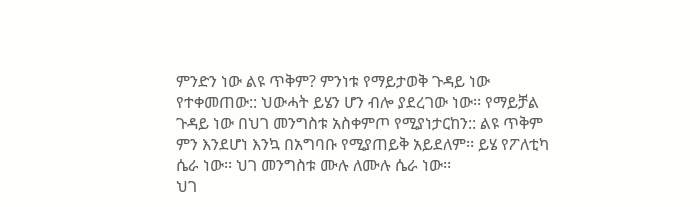ምንድን ነው ልዩ ጥቅም? ምንነቱ የማይታወቅ ጉዳይ ነው የተቀመጠው:: ህውሓት ይሄን ሆን ብሎ ያደረገው ነው፡፡ የማይቻል ጉዳይ ነው በህገ መንግስቱ አስቀምጦ የሚያነታርከን:: ልዩ ጥቅም ምን እንደሆነ እንኳ በአግባቡ የሚያጠይቅ አይደለም፡፡ ይሄ የፖለቲካ ሴራ ነው፡፡ ህገ መንግስቱ ሙሉ ለሙሉ ሴራ ነው፡፡
ህገ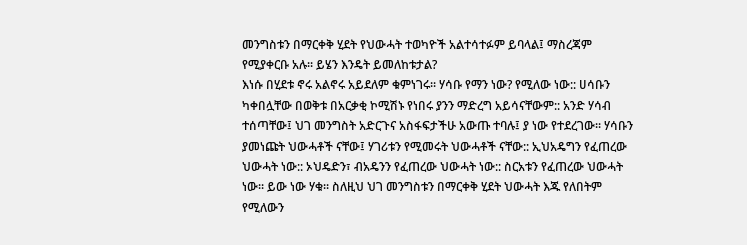መንግስቱን በማርቀቅ ሂደት የህውሓት ተወካዮች አልተሳተፉም ይባላል፤ ማስረጃም የሚያቀርቡ አሉ፡፡ ይሄን እንዴት ይመለከቱታል?
እነሱ በሂደቱ ኖሩ አልኖሩ አይደለም ቁምነገሩ፡፡ ሃሳቡ የማን ነው? የሚለው ነው:: ሀሳቡን ካቀበሏቸው በወቅቱ በአርቃቂ ኮሚሽኑ የነበሩ ያንን ማድረግ አይሳናቸውም:: አንድ ሃሳብ ተሰጣቸው፤ ህገ መንግስት አድርጉና አስፋፍታችሁ አውጡ ተባሉ፤ ያ ነው የተደረገው፡፡ ሃሳቡን ያመነጩት ህውሓቶች ናቸው፤ ሃገሪቱን የሚመሩት ህውሓቶች ናቸው:: ኢህአዴግን የፈጠረው ህውሓት ነው:: ኦህዴድን፣ ብአዴንን የፈጠረው ህውሓት ነው:: ስርአቱን የፈጠረው ህውሓት ነው፡፡ ይው ነው ሃቁ፡፡ ስለዚህ ህገ መንግስቱን በማርቀቅ ሂደት ህውሓት እጁ የለበትም የሚለውን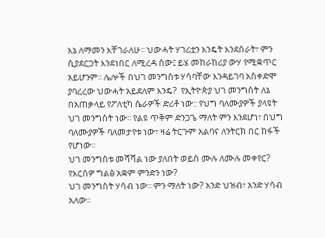እኔ ለማመን እቸገራለሁ፡፡ ህውሓት ሃገሪቷን እንዴት እንደሰራት፣ ምን ሲያደርጋት እንደነበር ለሚረዳ ሰው፤ ይሄ መከራከሪያ ውሃ የሚቋጥር አይሆንም፡፡ ሌሎች በህገ መንግስቱ ሃሳባቸው እንዳይገባ አስቀድሞ ያባረረው ህውሓት አይደለም እንዴ?  የኢትዮጵያ ህገ መንግስት ለኔ በአጠቃላይ የፖለቲካ ሴራዎች ድሪቶ ነው:: የህግ ባለሙያዎች ያላዩት ህገ መንግስት ነው፡፡ የልዩ ጥቅም ድንጋጌ ማለት ምን እንደሆነ፣ በህግ ባለሙያዎች ባለመታየቱ ነው፣ ዛሬ ትርጉም አልባና ለንትርክ በር ከፋች የሆነው፡፡
ህገ መንግስቱ መሻሻል ነው ያለበት ወይስ ሙሉ ለሙሉ መቀየር? የእርስዎ ግልፅ አቋም ምንድን ነው?
ህገ መንግስት ሃሳብ ነው፡፡ ምን ማለት ነው? አንድ ህዝብ፣ አንድ ሃሳብ አለው፡፡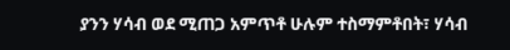ያንን ሃሳብ ወደ ሚጠጋ አምጥቶ ሁሉም ተስማምቶበት፣ ሃሳብ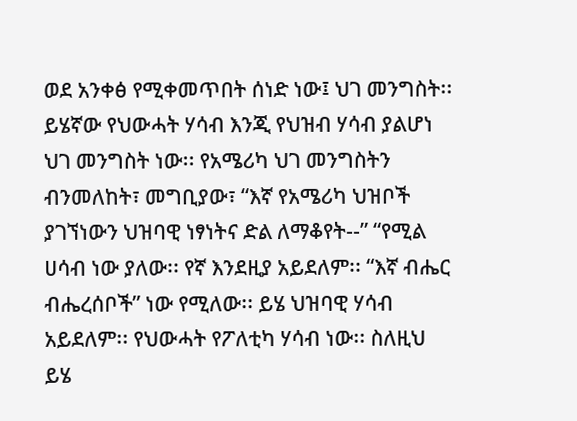ወደ አንቀፅ የሚቀመጥበት ሰነድ ነው፤ ህገ መንግስት፡፡ ይሄኛው የህውሓት ሃሳብ እንጂ የህዝብ ሃሳብ ያልሆነ ህገ መንግስት ነው፡፡ የአሜሪካ ህገ መንግስትን ብንመለከት፣ መግቢያው፣ “እኛ የአሜሪካ ህዝቦች ያገኘነውን ህዝባዊ ነፃነትና ድል ለማቆየት--” “የሚል ሀሳብ ነው ያለው፡፡ የኛ እንደዚያ አይደለም፡፡ “እኛ ብሔር ብሔረሰቦች” ነው የሚለው፡፡ ይሄ ህዝባዊ ሃሳብ አይደለም፡፡ የህውሓት የፖለቲካ ሃሳብ ነው፡፡ ስለዚህ ይሄ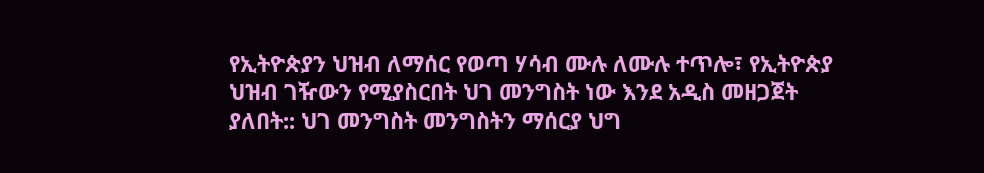የኢትዮጵያን ህዝብ ለማሰር የወጣ ሃሳብ ሙሉ ለሙሉ ተጥሎ፣ የኢትዮጵያ ህዝብ ገዥውን የሚያስርበት ህገ መንግስት ነው እንደ አዲስ መዘጋጀት ያለበት:: ህገ መንግስት መንግስትን ማሰርያ ህግ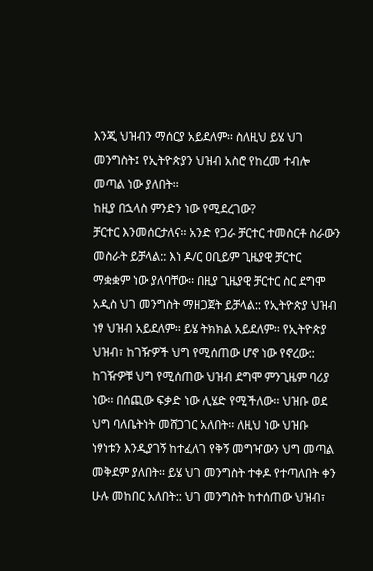እንጂ ህዝብን ማሰርያ አይደለም፡፡ ስለዚህ ይሄ ህገ መንግስት፤ የኢትዮጵያን ህዝብ አስሮ የከረመ ተብሎ መጣል ነው ያለበት፡፡
ከዚያ በኋላስ ምንድን ነው የሚደረገው?
ቻርተር እንመሰርታለና፡፡ አንድ የጋራ ቻርተር ተመስርቶ ስራውን መስራት ይቻላል:: እነ ዶ/ር ዐቢይም ጊዜያዊ ቻርተር ማቋቋም ነው ያለባቸው፡፡ በዚያ ጊዜያዊ ቻርተር ስር ደግሞ አዲስ ህገ መንግስት ማዘጋጀት ይቻላል:: የኢትዮጵያ ህዝብ ነፃ ህዝብ አይደለም፡፡ ይሄ ትክክል አይደለም፡፡ የኢትዮጵያ ህዝብ፣ ከገዥዎች ህግ የሚሰጠው ሆኖ ነው የኖረው:: ከገዥዎቹ ህግ የሚሰጠው ህዝብ ደግሞ ምንጊዜም ባሪያ ነው፡፡ በሰጪው ፍቃድ ነው ሊሄድ የሚችለው፡፡ ህዝቡ ወደ ህግ ባለቤትነት መሸጋገር አለበት፡፡ ለዚህ ነው ህዝቡ ነፃነቱን እንዲያገኝ ከተፈለገ የቅኝ መግዣውን ህግ መጣል መቅደም ያለበት፡፡ ይሄ ህገ መንግስት ተቀዶ የተጣለበት ቀን ሁሉ መከበር አለበት:: ህገ መንግስት ከተሰጠው ህዝብ፣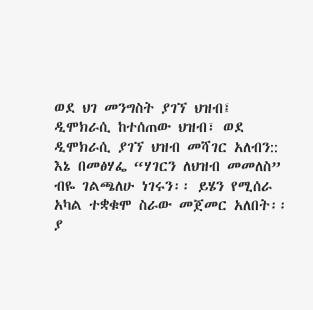ወደ ህገ መንግስት ያገኘ ህዝብ፤ ዲሞክራሲ ከተሰጠው ህዝብ፣ ወደ ዲሞክራሲ ያገኘ ህዝብ መሻገር አለብን:: እኔ በመፅሃፌ “ሃገርን ለህዝብ መመለስ” ብዬ ገልጫለሁ ነገሩን፡፡ ይሄን የሚሰራ አካል ተቋቁሞ ስራው መጀመር አለበት፡፡ ያ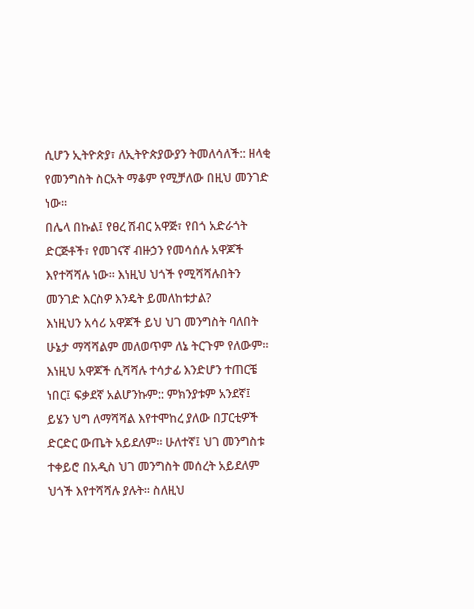ሲሆን ኢትዮጵያ፣ ለኢትዮጵያውያን ትመለሳለች:: ዘላቂ የመንግስት ስርአት ማቆም የሚቻለው በዚህ መንገድ ነው፡፡
በሌላ በኩል፤ የፀረ ሽብር አዋጅ፣ የበጎ አድራጎት ድርጅቶች፣ የመገናኛ ብዙኃን የመሳሰሉ አዋጆች እየተሻሻሉ ነው፡፡ እነዚህ ህጎች የሚሻሻሉበትን መንገድ እርስዎ እንዴት ይመለከቱታል?
እነዚህን አሳሪ አዋጆች ይህ ህገ መንግስት ባለበት ሁኔታ ማሻሻልም መለወጥም ለኔ ትርጉም የለውም፡፡ እነዚህ አዋጆች ሲሻሻሉ ተሳታፊ እንድሆን ተጠርቼ ነበር፤ ፍቃደኛ አልሆንኩም:: ምክንያቱም አንደኛ፤ ይሄን ህግ ለማሻሻል እየተሞከረ ያለው በፓርቲዎች ድርድር ውጤት አይደለም፡፡ ሁለተኛ፤ ህገ መንግስቱ ተቀይሮ በአዲስ ህገ መንግስት መሰረት አይደለም ህጎች እየተሻሻሉ ያሉት፡፡ ስለዚህ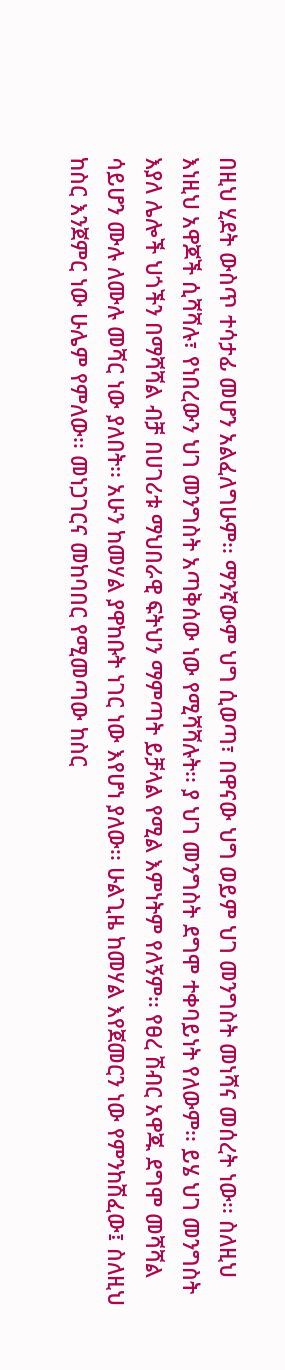በዚህ ሂደት ውስጥ ተሳታፊ መሆን አልፈለግሁም፡፡ ማንኛውም ህግ ሲወጣ፣ በዋናው ህግ ወይም ህገ መንግስት መነሻና መሰረት ነው፡፡ ስለዚህ እነዚህ አዋጆች ሲሻሻሉ፣ የነበረውን ህገ መንግስት አጣቅሰው ነው የሚሻሻሉት፡፡ ያ ህገ መንግስት ደግሞ ተቀባይነት የለውም፡፡ ይሄ ህገ መንግስት እያለ ሌሎች ህጎችን በማሻሻል ብቻ በሀገሪቱ ማህበራዊ ፍትህን ማምጣት ይቻላል የሚል እምነትም የለኝም፡፡ የፀረ ሽብር አዋጁ ደግሞ መሻሻል ሳይሆን ሙሉ ለሙሉ መሻር ነው ያለበት፡፡ አሁን ከመሃል ያዋከቡት ነገር ነው እየሆነ ያለው፡፡ ሁልጊዜ ከመሃል እየጀመርን ነው የምንከሽፈው፤ ስለዚህ ከስር እንጀምር ነው ሁሌም የምለው፡፡ መነጋገርና መከባበር የሚመጣው ከስር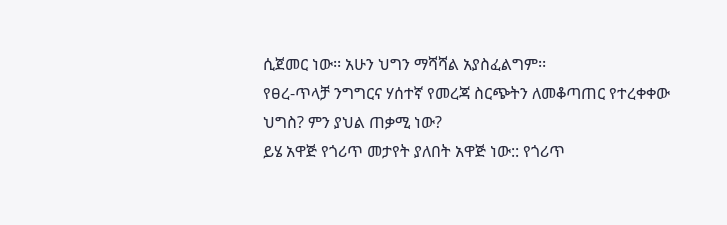ሲጀመር ነው፡፡ አሁን ህግን ማሻሻል አያስፈልግም፡፡
የፀረ-ጥላቻ ንግግርና ሃሰተኛ የመረጃ ስርጭትን ለመቆጣጠር የተረቀቀው ህግስ? ምን ያህል ጠቃሚ ነው?
ይሄ አዋጅ የጎሪጥ መታየት ያለበት አዋጅ ነው:: የጎሪጥ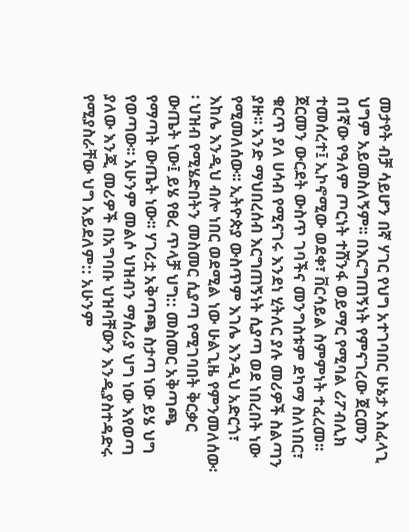መታየት ብቻ ሳይሆን በኛ ሃገር የህግ አተገባበር ሁኔታ አስፈላጊ ህግም አይመስለኝም፡፡ በእርግጠኝነት የምናገረው ጀርመን በ1ኛው የዓለም ጦርነት ተሸንፋ ወይማር የሚባል ሪፖብሊክ ተመሰረተ፤ ኢኮኖሚው ወደቀ፣ ቨርሳይል ስምምነት ተፈረመ፡፡ ጀርመን ውርደት ውስጥ ገባችና መንግስቱም ደካማ ስለነበር፣ ቁርጥ ያለ ሀሳብ የሚናገሩ እንደነ ሂትለር ያሉ መሪዎች ስልጣን ያዙ፡፡ አንድ ማህበረሰብ እርግጠኝነት ሲያጣ ወደ ነበረበት ነው የሚመለሰው፡፡ ኢትዮጵያ ውስጥም እገሌ እንዲህ አድርጎ፣ እከሌ እንዲህ ብሎ ነበር ወደሚል ነው ሁልጊዜ የምንመለሰው፡፡ ህዝብ የሚሄድበትን መስመር ሲያጣ የሚገባበት ቅርቃር ውጤት ነው፤ ይሄ የፀረ ጥላቻ ህግ:: መስመር አቅጣጫ የማጣት ውጤት ነው፡፡ ሃገሪቷ አቅጣጫ ስታጣ ነው ይሄ ህግ የወጣው፡፡ አሁንም መልሶ ህዝብን ማሰሪያ ህግ ነው እየወጣ ያለው እንጂ መሪዎች በአግባቡ ህዝባቸውን እንዲያስተዳድሩ የሚያስራቸው ህግ አይደለም:: አሁንም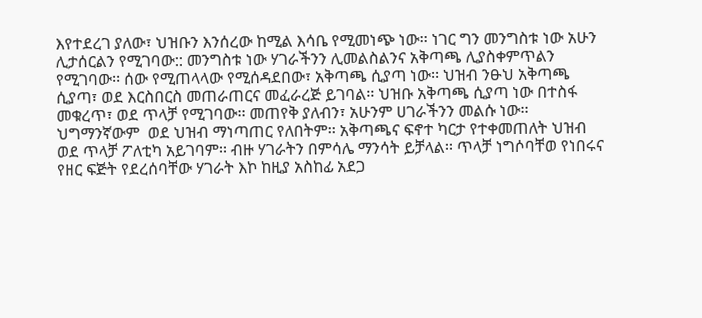እየተደረገ ያለው፣ ህዝቡን እንሰረው ከሚል እሳቤ የሚመነጭ ነው፡፡ ነገር ግን መንግስቱ ነው አሁን ሊታሰርልን የሚገባው:: መንግስቱ ነው ሃገራችንን ሊመልስልንና አቅጣጫ ሊያስቀምጥልን የሚገባው፡፡ ሰው የሚጠላላው የሚሰዳደበው፣ አቅጣጫ ሲያጣ ነው፡፡ ህዝብ ንፁህ አቅጣጫ ሲያጣ፣ ወደ እርስበርስ መጠራጠርና መፈራረጅ ይገባል፡፡ ህዝቡ አቅጣጫ ሲያጣ ነው በተስፋ መቁረጥ፣ ወደ ጥላቻ የሚገባው፡፡ መጠየቅ ያለብን፣ አሁንም ሀገራችንን መልሱ ነው፡፡ ህግማንኛውም  ወደ ህዝብ ማነጣጠር የለበትም፡፡ አቅጣጫና ፍኖተ ካርታ የተቀመጠለት ህዝብ ወደ ጥላቻ ፖለቲካ አይገባም፡፡ ብዙ ሃገራትን በምሳሌ ማንሳት ይቻላል፡፡ ጥላቻ ነግሶባቸወ የነበሩና የዘር ፍጅት የደረሰባቸው ሃገራት እኮ ከዚያ አስከፊ አደጋ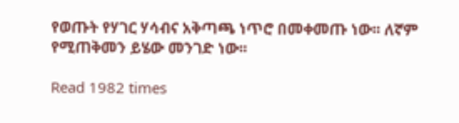የወጡት የሃገር ሃሳብና አቅጣጫ ነጥሮ በመቀመጡ ነው፡፡ ለኛም የሚጠቅመን ይሄው መንገድ ነው፡፡

Read 1982 times